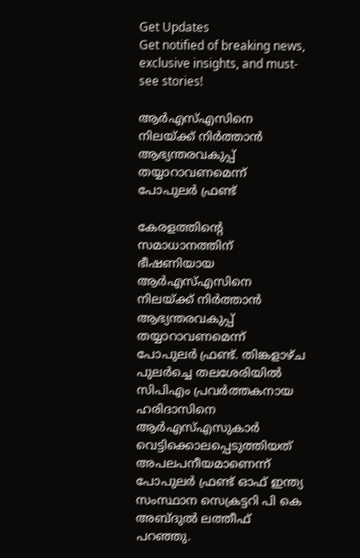Get Updates
Get notified of breaking news, exclusive insights, and must-see stories!

ആര്‍എസ്എസിനെ നിലയ്ക്ക് നിര്‍ത്താന്‍ ആഭ്യന്തരവകുപ്പ് തയ്യാറാവണമെന്ന് പോപുലര്‍ ഫ്രണ്ട്

കേരളത്തിന്റെ സമാധാനത്തിന് ഭീഷണിയായ ആര്‍എസ്എസിനെ നിലയ്ക്ക് നിര്‍ത്താന്‍ ആഭ്യന്തരവകുപ്പ് തയ്യാറാവണമെന്ന് പോപുലര്‍ ഫ്രണ്ട്. തിങ്കളാഴ്ച പുലര്‍ച്ചെ തലശേരിയില്‍ സിപിഎം പ്രവര്‍ത്തകനായ ഹരിദാസിനെ ആര്‍എസ്എസുകാര്‍ വെട്ടിക്കൊലപ്പെടുത്തിയത് അപലപനീയമാണെന്ന് പോപുലര്‍ ഫ്രണ്ട് ഓഫ് ഇന്ത്യ സംസ്ഥാന സെക്രട്ടറി പി കെ അബ്ദുല്‍ ലത്തീഫ് പറഞ്ഞു.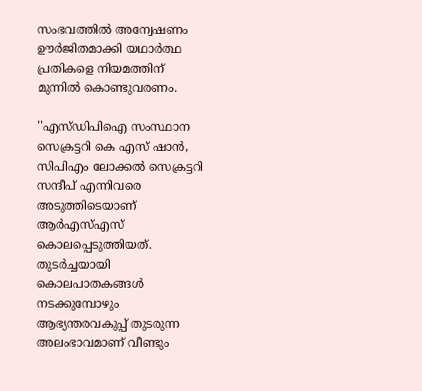സംഭവത്തില്‍ അന്വേഷണം ഊര്‍ജിതമാക്കി യഥാര്‍ത്ഥ പ്രതികളെ നിയമത്തിന് മുന്നില്‍ കൊണ്ടുവരണം.

''എസ്ഡിപിഐ സംസ്ഥാന സെക്രട്ടറി കെ എസ് ഷാന്‍, സിപിഎം ലോക്കല്‍ സെക്രട്ടറി സന്ദീപ് എന്നിവരെ അടുത്തിടെയാണ് ആര്‍എസ്എസ് കൊലപ്പെടുത്തിയത്. തുടര്‍ച്ചയായി കൊലപാതകങ്ങള്‍ നടക്കുമ്പോഴും ആഭ്യന്തരവകുപ്പ് തുടരുന്ന അലംഭാവമാണ് വീണ്ടും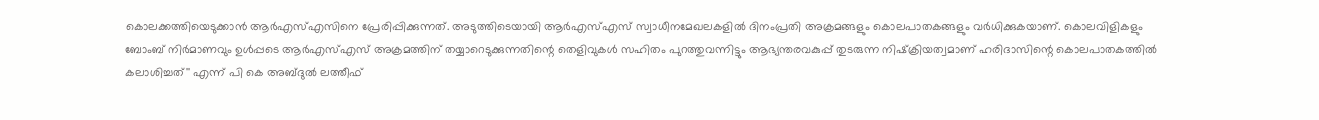കൊലക്കത്തിയെടുക്കാന്‍ ആര്‍എസ്എസിനെ പ്രേരിപ്പിക്കുന്നത്. അടുത്തിടെയായി ആര്‍എസ്എസ് സ്വാധീനമേഖലകളില്‍ ദിനംപ്രതി അക്രമങ്ങളും കൊലപാതകങ്ങളും വര്‍ധിക്കുകയാണ്. കൊലവിളികളും ബോംബ് നിര്‍മാണവും ഉള്‍പ്പടെ ആര്‍എസ്എസ് അക്രമത്തിന് തയ്യാറെടുക്കുന്നതിന്റെ തെളിവുകള്‍ സഹിതം പുറത്തുവന്നിട്ടും ആഭ്യന്തരവകുപ്പ് തുടരുന്ന നിഷ്‌ക്രിയത്വമാണ് ഹരിദാസിന്റെ കൊലപാതകത്തില്‍ കലാശിച്ചത്'' എന്ന് പി കെ അബ്ദുല്‍ ലത്തീഫ്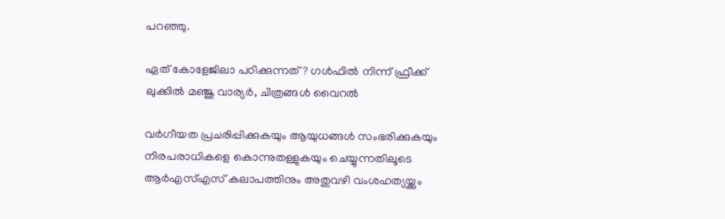പറഞ്ഞു.

ഏത് കോളേജിലാ പഠിക്കുന്നത്? ഗൾഫിൽ നിന്ന് ഫ്രീക്ക് ലുക്കിൽ മഞ്ജു വാര്യർ, ചിത്രങ്ങൾ വൈറൽ

വര്‍ഗീയത പ്രചരിപ്പിക്കുകയും ആയുധങ്ങള്‍ സംഭരിക്കുകയും നിരപരാധികളെ കൊന്നുതള്ളുകയും ചെയ്യുന്നതിലൂടെ ആര്‍എസ്എസ് കലാപത്തിനും അതുവഴി വംശഹത്യയ്ക്കും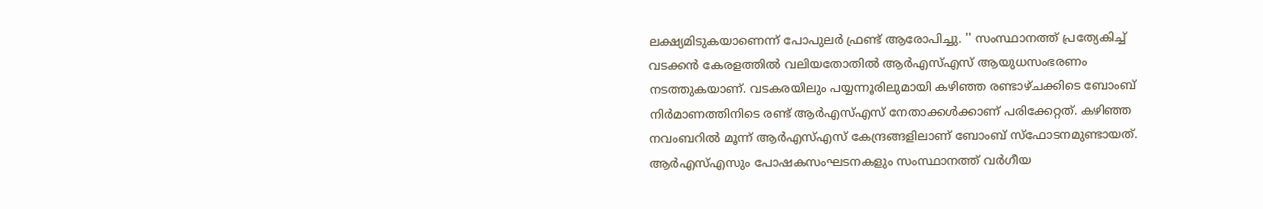ലക്ഷ്യമിടുകയാണെന്ന് പോപുലർ ഫ്രണ്ട് ആരോപിച്ചു. '' സംസ്ഥാനത്ത് പ്രത്യേകിച്ച് വടക്കന്‍ കേരളത്തില്‍ വലിയതോതില്‍ ആര്‍എസ്എസ് ആയുധസംഭരണം നടത്തുകയാണ്. വടകരയിലും പയ്യന്നൂരിലുമായി കഴിഞ്ഞ രണ്ടാഴ്ചക്കിടെ ബോംബ് നിര്‍മാണത്തിനിടെ രണ്ട് ആര്‍എസ്എസ് നേതാക്കള്‍ക്കാണ് പരിക്കേറ്റത്. കഴിഞ്ഞ നവംബറില്‍ മൂന്ന് ആര്‍എസ്എസ് കേന്ദ്രങ്ങളിലാണ് ബോംബ് സ്‌ഫോടനമുണ്ടായത്. ആര്‍എസ്എസും പോഷകസംഘടനകളും സംസ്ഥാനത്ത് വര്‍ഗീയ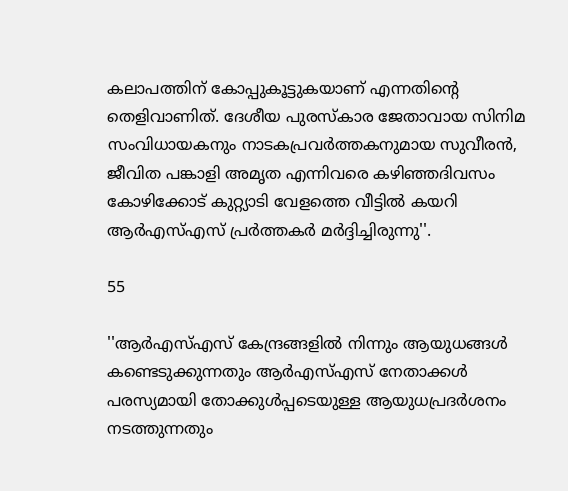കലാപത്തിന് കോപ്പുകൂട്ടുകയാണ് എന്നതിന്റെ തെളിവാണിത്. ദേശീയ പുരസ്‌കാര ജേതാവായ സിനിമ സംവിധായകനും നാടകപ്രവര്‍ത്തകനുമായ സുവീരന്‍, ജീവിത പങ്കാളി അമൃത എന്നിവരെ കഴിഞ്ഞദിവസം കോഴിക്കോട് കുറ്റ്യാടി വേളത്തെ വീട്ടില്‍ കയറി ആര്‍എസ്എസ് പ്രര്‍ത്തകര്‍ മര്‍ദ്ദിച്ചിരുന്നു''.

55

''ആര്‍എസ്എസ് കേന്ദ്രങ്ങളില്‍ നിന്നും ആയുധങ്ങള്‍ കണ്ടെടുക്കുന്നതും ആര്‍എസ്എസ് നേതാക്കള്‍ പരസ്യമായി തോക്കുള്‍പ്പടെയുള്ള ആയുധപ്രദര്‍ശനം നടത്തുന്നതും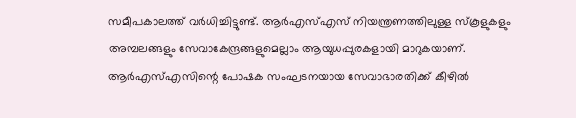സമീപകാലത്ത് വര്‍ധിച്ചിട്ടുണ്ട്. ആര്‍എസ്എസ് നിയന്ത്രണത്തിലുള്ള സ്‌കൂളുകളും അമ്പലങ്ങളും സേവാകേന്ദ്രങ്ങളുമെല്ലാം ആയുധപ്പുരകളായി മാറുകയാണ്. ആര്‍എസ്എസിന്റെ പോഷക സംഘടനയായ സേവാഭാരതിക്ക് കീഴില്‍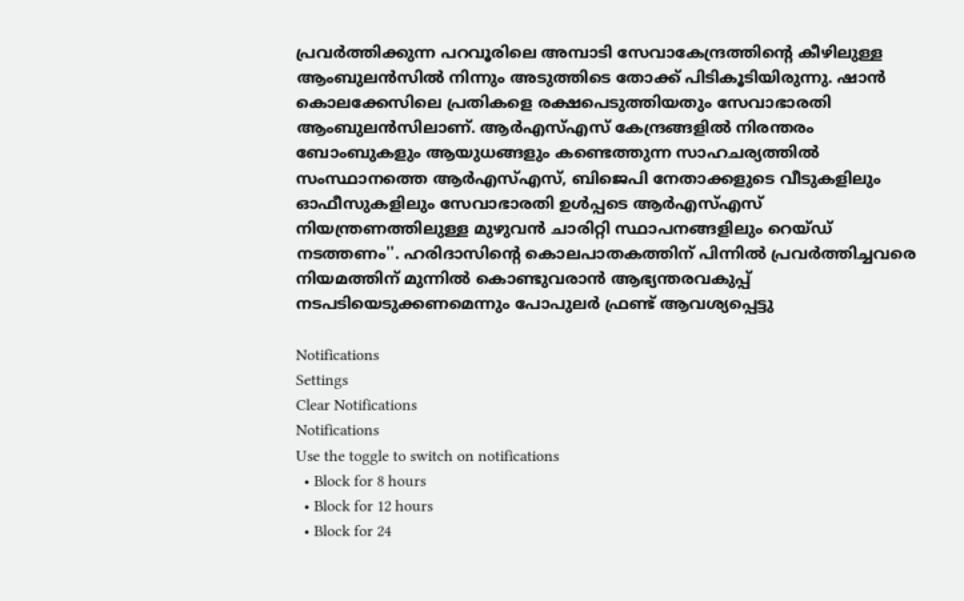പ്രവര്‍ത്തിക്കുന്ന പറവൂരിലെ അമ്പാടി സേവാകേന്ദ്രത്തിന്റെ കീഴിലുള്ള ആംബുലന്‍സില്‍ നിന്നും അടുത്തിടെ തോക്ക് പിടികൂടിയിരുന്നു. ഷാന്‍ കൊലക്കേസിലെ പ്രതികളെ രക്ഷപെടുത്തിയതും സേവാഭാരതി ആംബുലന്‍സിലാണ്. ആര്‍എസ്എസ് കേന്ദ്രങ്ങളില്‍ നിരന്തരം ബോംബുകളും ആയുധങ്ങളും കണ്ടെത്തുന്ന സാഹചര്യത്തില്‍ സംസ്ഥാനത്തെ ആര്‍എസ്എസ്, ബിജെപി നേതാക്കളുടെ വീടുകളിലും ഓഫീസുകളിലും സേവാഭാരതി ഉള്‍പ്പടെ ആര്‍എസ്എസ് നിയന്ത്രണത്തിലുള്ള മുഴുവന്‍ ചാരിറ്റി സ്ഥാപനങ്ങളിലും റെയ്ഡ് നടത്തണം''. ഹരിദാസിന്റെ കൊലപാതകത്തിന് പിന്നില്‍ പ്രവര്‍ത്തിച്ചവരെ നിയമത്തിന് മുന്നില്‍ കൊണ്ടുവരാന്‍ ആഭ്യന്തരവകുപ്പ് നടപടിയെടുക്കണമെന്നും പോപുലർ ഫ്രണ്ട് ആവശ്യപ്പെട്ടു

Notifications
Settings
Clear Notifications
Notifications
Use the toggle to switch on notifications
  • Block for 8 hours
  • Block for 12 hours
  • Block for 24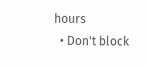hours
  • Don't block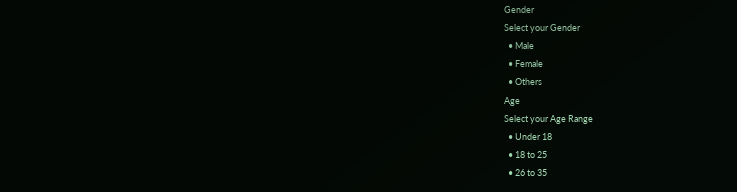Gender
Select your Gender
  • Male
  • Female
  • Others
Age
Select your Age Range
  • Under 18
  • 18 to 25
  • 26 to 35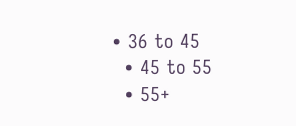• 36 to 45
  • 45 to 55
  • 55+